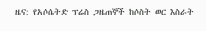ዜና: የአሶሴትድ ፕሬስ ጋዜጠኞች ከሶስት ወር እስራት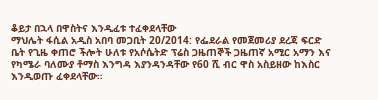ቆይታ በኋላ በዋስትና እንዲፈቱ ተፈቀደላቸው
ማህሌት ፋሲል አዲስ አበባ መጋቢት 20/2014: የፌደራል የመጀመሪያ ደረጃ ፍርድ ቤት የጊዜ ቀጠሮ ችሎት ሁለቱ የአሶሴትድ ፕሬስ ጋዜጠኞች ጋዜጠኛ አሚር አማን እና የካሜራ ባለሙያ ቶማስ እንግዳ እያንዳንዳቸው የ60 ሺ ብር ዋስ አስይዘው ከእስር እንዲወጡ ፈቀደላቸው።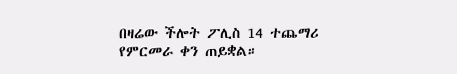በዛሬው ችሎት ፖሊስ 14 ተጨማሪ የምርመራ ቀን ጠይቋል።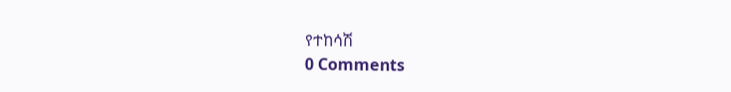የተከሳሽ
0 Comments